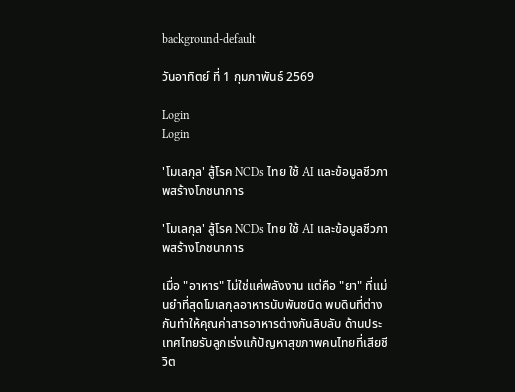background-default

วันอาทิตย์ ที่ 1 กุมภาพันธ์ 2569

Login
Login

'โมเลกุล' สู้โรค NCDs ไทย ใช้ AI และข้อมูลชีวภาพสร้างโภชนาการ

'โมเลกุล' สู้โรค NCDs ไทย ใช้ AI และข้อมูลชีวภาพสร้างโภชนาการ

เมื่อ "อาหาร" ไม่ใช่แค่พลังงาน แต่คือ "ยา" ที่แม่นยำที่สุดโมเลกุลอาหารนับพันชนิด พบดินที่ต่างกันทำให้คุณค่าสารอาหารต่างกันลิบลับ ด้านประเทศไทยรับลูกเร่งแก้ปัญหาสุขภาพคนไทยที่เสียชีวิต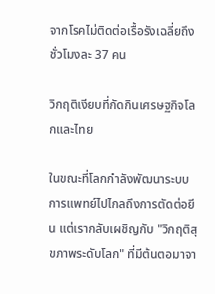จากโรคไม่ติดต่อเรื้อรังเฉลี่ยถึงชั่วโมงละ 37 คน

วิกฤติเงียบที่กัดกินเศรษฐกิจโลกและไทย

ในขณะที่โลกกำลังพัฒนาระบบการแพทย์ไปไกลถึงการตัดต่อยีน แต่เรากลับเผชิญกับ "วิกฤติสุขภาพระดับโลก" ที่มีต้นตอมาจา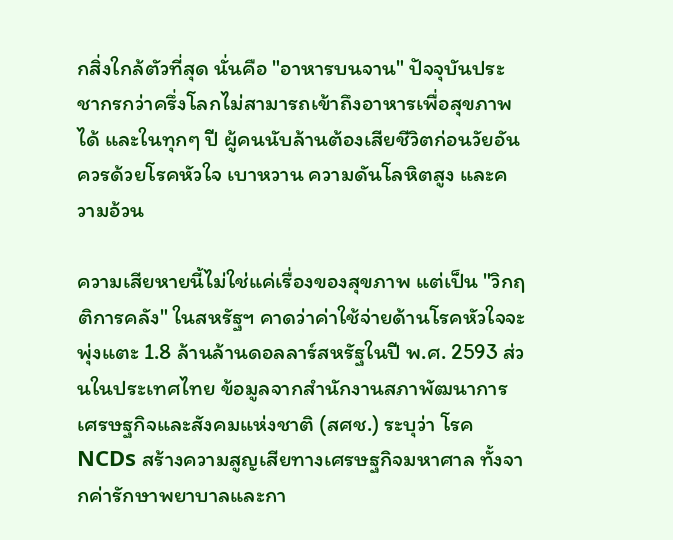กสิ่งใกล้ตัวที่สุด นั่นคือ "อาหารบนจาน" ปัจจุบันประชากรกว่าครึ่งโลกไม่สามารถเข้าถึงอาหารเพื่อสุขภาพได้ และในทุกๆ ปี ผู้คนนับล้านต้องเสียชีวิตก่อนวัยอันควรด้วยโรคหัวใจ เบาหวาน ความดันโลหิตสูง และความอ้วน

ความเสียหายนี้ไม่ใช่แค่เรื่องของสุขภาพ แต่เป็น "วิกฤติการคลัง" ในสหรัฐฯ คาดว่าค่าใช้จ่ายด้านโรคหัวใจจะพุ่งแตะ 1.8 ล้านล้านดอลลาร์สหรัฐในปี พ.ศ. 2593 ส่วนในประเทศไทย ข้อมูลจากสำนักงานสภาพัฒนาการเศรษฐกิจและสังคมแห่งชาติ (สศช.) ระบุว่า โรค NCDs สร้างความสูญเสียทางเศรษฐกิจมหาศาล ทั้งจากค่ารักษาพยาบาลและกา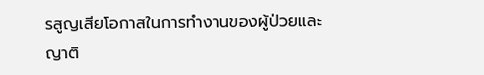รสูญเสียโอกาสในการทำงานของผู้ป่วยและญาติ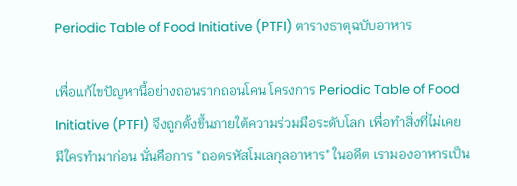Periodic Table of Food Initiative (PTFI) ตารางธาตุฉบับอาหาร

เพื่อแก้ไขปัญหานี้อย่างถอนรากถอนโคน โครงการ Periodic Table of Food Initiative (PTFI) จึงถูกตั้งขึ้นภายใต้ความร่วมมือระดับโลก เพื่อทำสิ่งที่ไม่เคยมีใครทำมาก่อน นั่นคือการ "ถอดรหัสโมเลกุลอาหาร" ในอดีต เรามองอาหารเป็น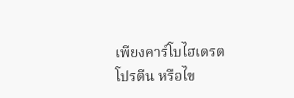เพียงคาร์โบไฮเดรต โปรตีน หรือไข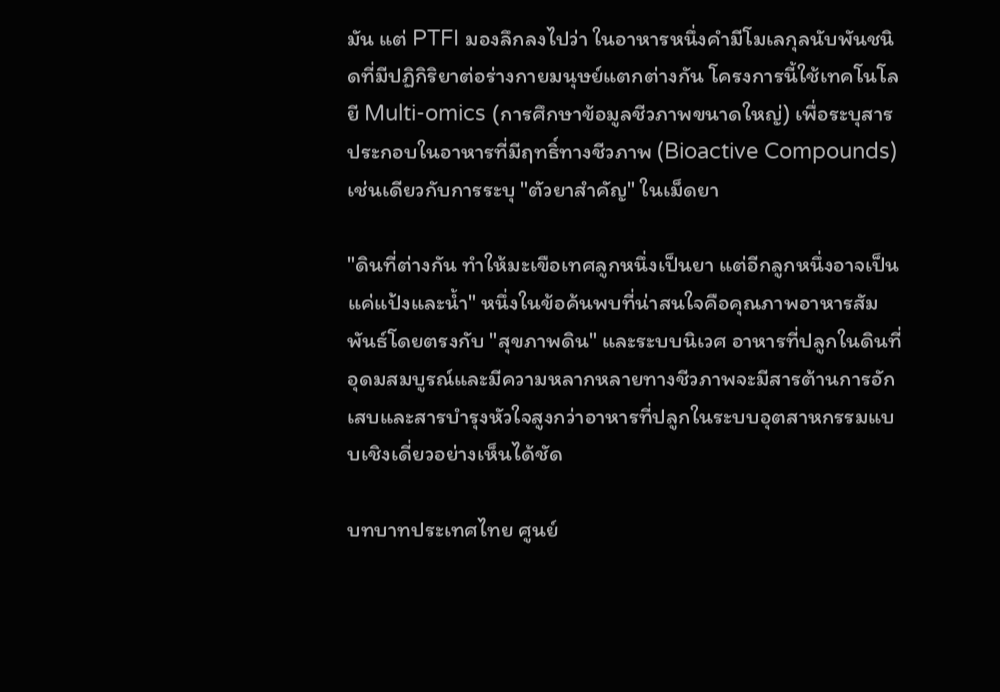มัน แต่ PTFI มองลึกลงไปว่า ในอาหารหนึ่งคำมีโมเลกุลนับพันชนิดที่มีปฏิกิริยาต่อร่างกายมนุษย์แตกต่างกัน โครงการนี้ใช้เทคโนโลยี Multi-omics (การศึกษาข้อมูลชีวภาพขนาดใหญ่) เพื่อระบุสารประกอบในอาหารที่มีฤทธิ์ทางชีวภาพ (Bioactive Compounds) เช่นเดียวกับการระบุ "ตัวยาสำคัญ" ในเม็ดยา

"ดินที่ต่างกัน ทำให้มะเขือเทศลูกหนึ่งเป็นยา แต่อีกลูกหนึ่งอาจเป็นแค่แป้งและน้ำ" หนึ่งในข้อค้นพบที่น่าสนใจคือคุณภาพอาหารสัมพันธ์โดยตรงกับ "สุขภาพดิน" และระบบนิเวศ อาหารที่ปลูกในดินที่อุดมสมบูรณ์และมีความหลากหลายทางชีวภาพจะมีสารต้านการอักเสบและสารบำรุงหัวใจสูงกว่าอาหารที่ปลูกในระบบอุตสาหกรรมแบบเชิงเดี่ยวอย่างเห็นได้ชัด

บทบาทประเทศไทย ศูนย์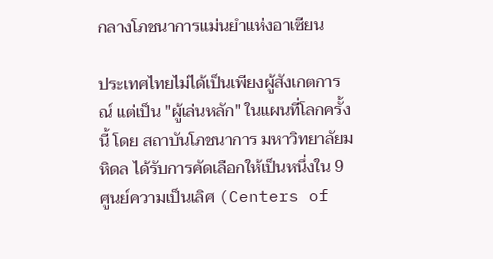กลางโภชนาการแม่นยำแห่งอาเซียน

ประเทศไทยไม่ได้เป็นเพียงผู้สังเกตการณ์ แต่เป็น "ผู้เล่นหลัก" ในแผนที่โลกครั้งนี้ โดย สถาบันโภชนาการ มหาวิทยาลัยมหิดล ได้รับการคัดเลือกให้เป็นหนึ่งใน 9 ศูนย์ความเป็นเลิศ (Centers of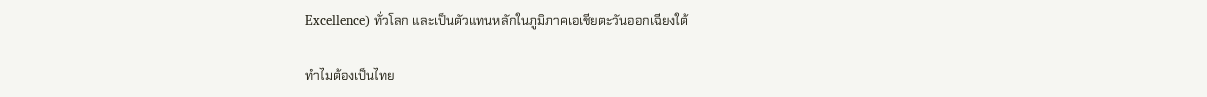Excellence) ทั่วโลก และเป็นตัวแทนหลักในภูมิภาคเอเชียตะวันออกเฉียงใต้

ทำไมต้องเป็นไทย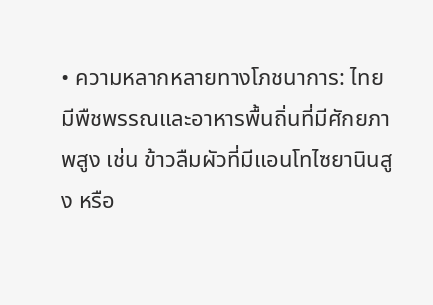• ความหลากหลายทางโภชนาการ: ไทยมีพืชพรรณและอาหารพื้นถิ่นที่มีศักยภาพสูง เช่น ข้าวลืมผัวที่มีแอนโทไซยานินสูง หรือ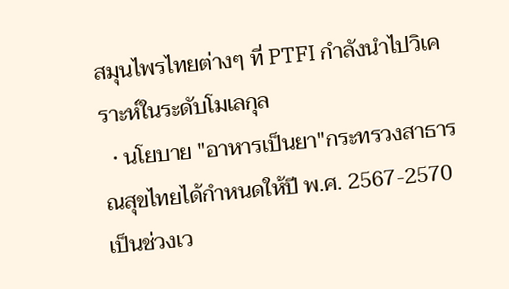สมุนไพรไทยต่างๆ ที่ PTFI กำลังนำไปวิเคราะห์ในระดับโมเลกุล
  • นโยบาย "อาหารเป็นยา"กระทรวงสาธารณสุขไทยได้กำหนดให้ปี พ.ศ. 2567-2570 เป็นช่วงเว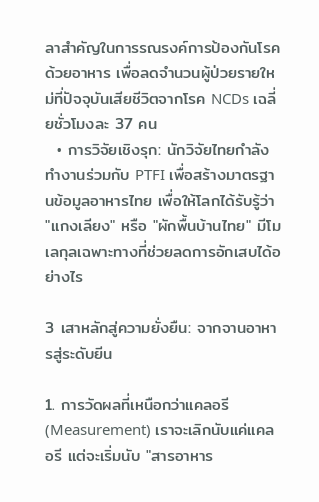ลาสำคัญในการรณรงค์การป้องกันโรคด้วยอาหาร เพื่อลดจำนวนผู้ป่วยรายใหม่ที่ปัจจุบันเสียชีวิตจากโรค NCDs เฉลี่ยชั่วโมงละ 37 คน
  • การวิจัยเชิงรุก: นักวิจัยไทยกำลังทำงานร่วมกับ PTFI เพื่อสร้างมาตรฐานข้อมูลอาหารไทย เพื่อให้โลกได้รับรู้ว่า "แกงเลียง" หรือ "ผักพื้นบ้านไทย" มีโมเลกุลเฉพาะทางที่ช่วยลดการอักเสบได้อย่างไร

3 เสาหลักสู่ความยั่งยืน: จากจานอาหารสู่ระดับยีน

1. การวัดผลที่เหนือกว่าแคลอรี (Measurement) เราจะเลิกนับแค่แคลอรี แต่จะเริ่มนับ "สารอาหาร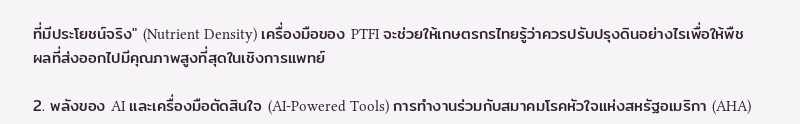ที่มีประโยชน์จริง" (Nutrient Density) เครื่องมือของ PTFI จะช่วยให้เกษตรกรไทยรู้ว่าควรปรับปรุงดินอย่างไรเพื่อให้พืชผลที่ส่งออกไปมีคุณภาพสูงที่สุดในเชิงการแพทย์

2. พลังของ AI และเครื่องมือตัดสินใจ (AI-Powered Tools) การทำงานร่วมกับสมาคมโรคหัวใจแห่งสหรัฐอเมริกา (AHA)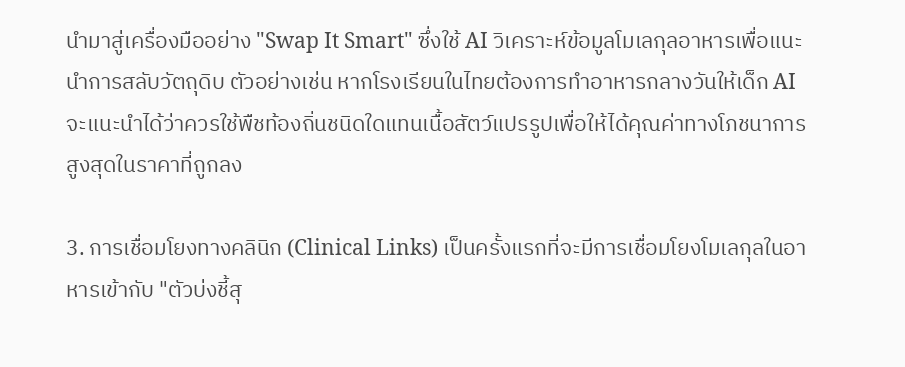นำมาสู่เครื่องมืออย่าง "Swap It Smart" ซึ่งใช้ AI วิเคราะห์ข้อมูลโมเลกุลอาหารเพื่อแนะนำการสลับวัตถุดิบ ตัวอย่างเช่น หากโรงเรียนในไทยต้องการทำอาหารกลางวันให้เด็ก AI จะแนะนำได้ว่าควรใช้พืชท้องถิ่นชนิดใดแทนเนื้อสัตว์แปรรูปเพื่อให้ได้คุณค่าทางโภชนาการสูงสุดในราคาที่ถูกลง

3. การเชื่อมโยงทางคลินิก (Clinical Links) เป็นครั้งแรกที่จะมีการเชื่อมโยงโมเลกุลในอาหารเข้ากับ "ตัวบ่งชี้สุ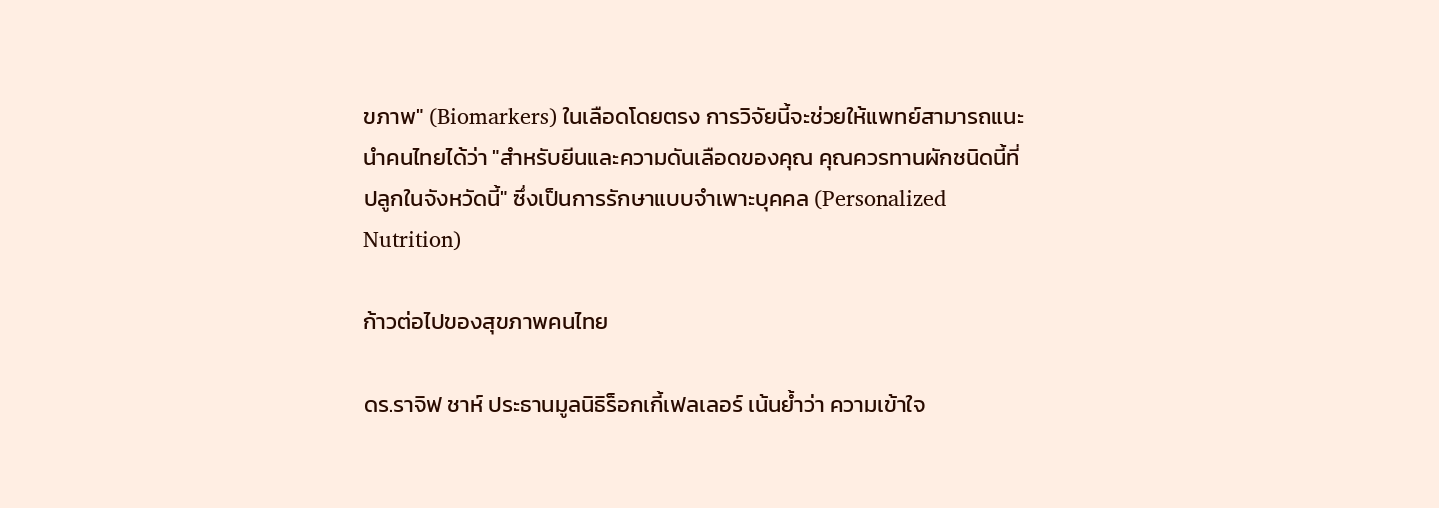ขภาพ" (Biomarkers) ในเลือดโดยตรง การวิจัยนี้จะช่วยให้แพทย์สามารถแนะนำคนไทยได้ว่า "สำหรับยีนและความดันเลือดของคุณ คุณควรทานผักชนิดนี้ที่ปลูกในจังหวัดนี้" ซึ่งเป็นการรักษาแบบจำเพาะบุคคล (Personalized Nutrition)

ก้าวต่อไปของสุขภาพคนไทย

ดร.ราจิฟ ชาห์ ประธานมูลนิธิร็อกเกี้เฟลเลอร์ เน้นย้ำว่า ความเข้าใจ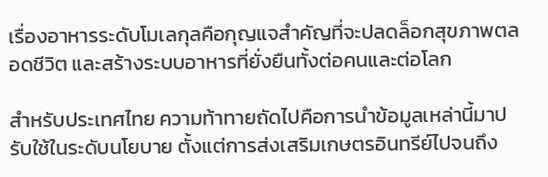เรื่องอาหารระดับโมเลกุลคือกุญแจสำคัญที่จะปลดล็อกสุขภาพตลอดชีวิต และสร้างระบบอาหารที่ยั่งยืนทั้งต่อคนและต่อโลก

สำหรับประเทศไทย ความท้าทายถัดไปคือการนำข้อมูลเหล่านี้มาปรับใช้ในระดับนโยบาย ตั้งแต่การส่งเสริมเกษตรอินทรีย์ไปจนถึง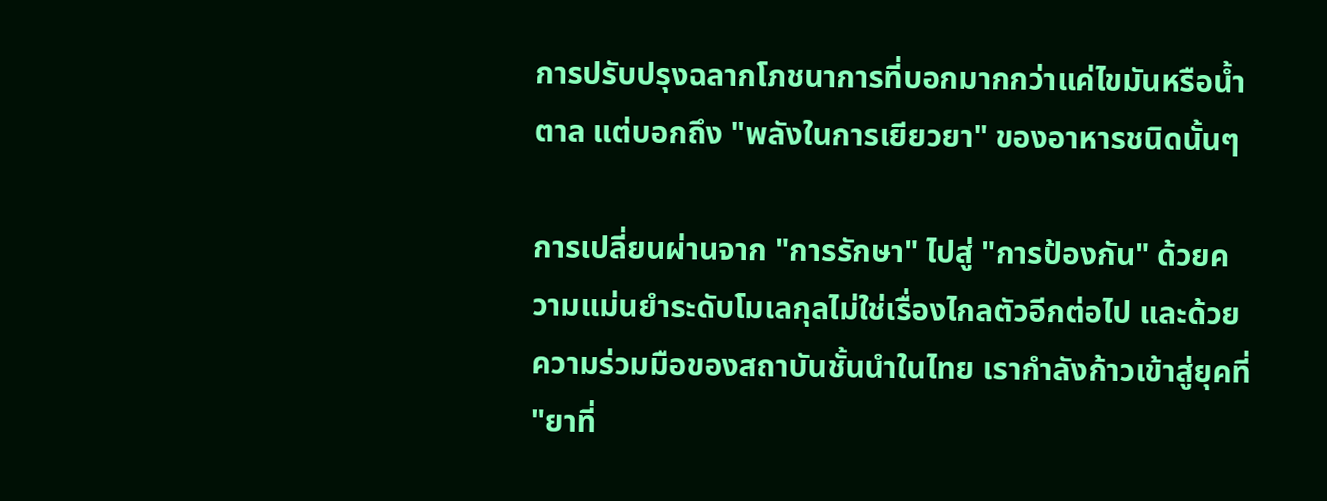การปรับปรุงฉลากโภชนาการที่บอกมากกว่าแค่ไขมันหรือน้ำตาล แต่บอกถึง "พลังในการเยียวยา" ของอาหารชนิดนั้นๆ

การเปลี่ยนผ่านจาก "การรักษา" ไปสู่ "การป้องกัน" ด้วยความแม่นยำระดับโมเลกุลไม่ใช่เรื่องไกลตัวอีกต่อไป และด้วยความร่วมมือของสถาบันชั้นนำในไทย เรากำลังก้าวเข้าสู่ยุคที่ "ยาที่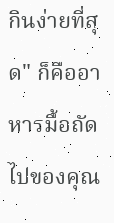กินง่ายที่สุด" ก็คืออาหารมื้อถัดไปของคุณ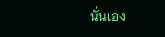นั่นเอง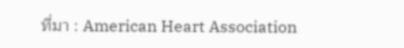ที่มา : American Heart Association